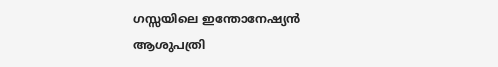ഗസ്സയിലെ ഇന്തോനേഷ്യൻ ആശുപത്രി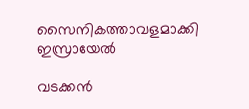സൈനികത്താവളമാക്കി ഇസ്രായേൽ

വടക്കൻ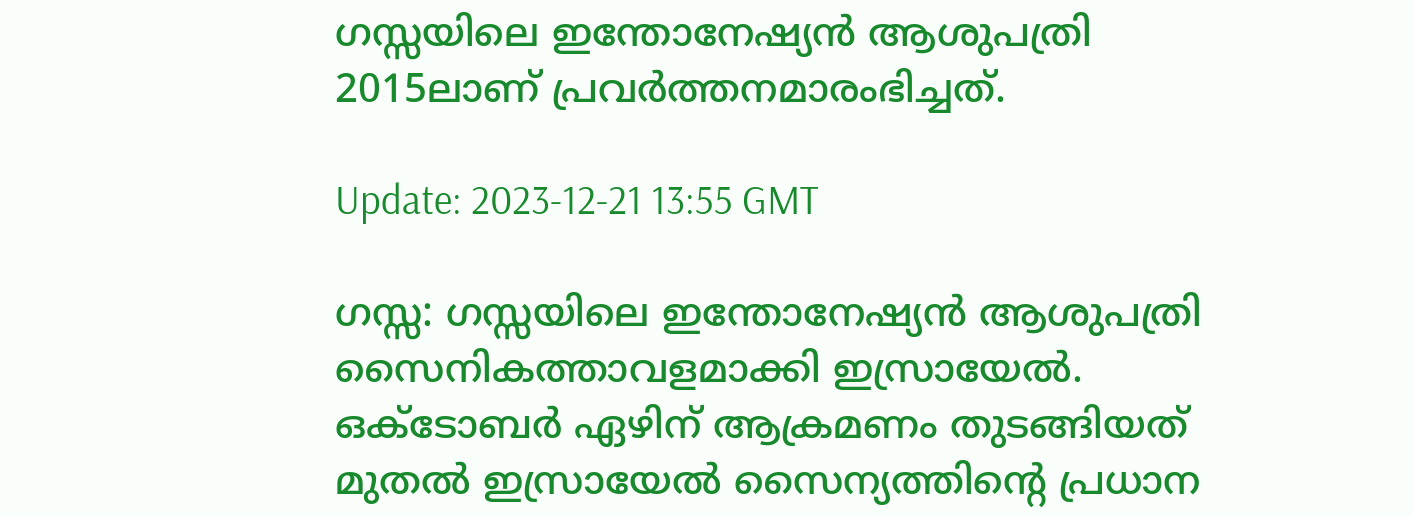ഗസ്സയിലെ ഇന്തോനേഷ്യൻ ആശുപത്രി 2015ലാണ് പ്രവർത്തനമാരംഭിച്ചത്.

Update: 2023-12-21 13:55 GMT

ഗസ്സ: ഗസ്സയിലെ ഇന്തോനേഷ്യൻ ആശുപത്രി സൈനികത്താവളമാക്കി ഇസ്രായേൽ. ഒക്ടോബർ ഏഴിന് ആക്രമണം തുടങ്ങിയത് മുതൽ ഇസ്രായേൽ സൈന്യത്തിന്റെ പ്രധാന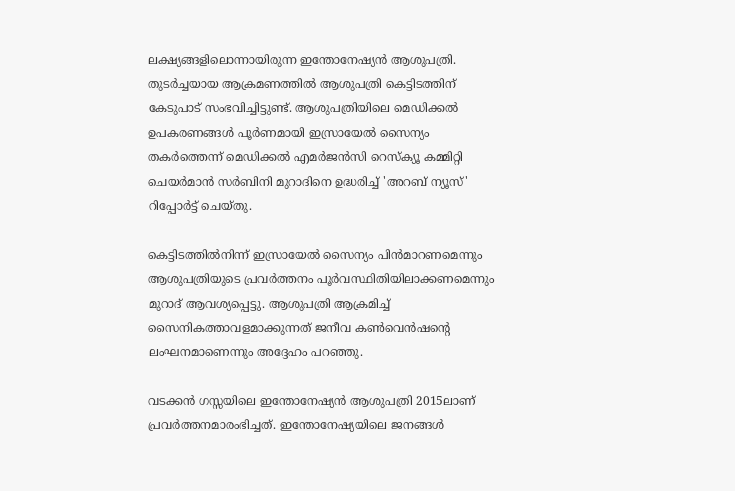ലക്ഷ്യങ്ങളിലൊന്നായിരുന്ന ഇന്തോനേഷ്യൻ ആശുപത്രി. തുടർച്ചയായ ആക്രമണത്തിൽ ആശുപത്രി കെട്ടിടത്തിന് കേടുപാട് സംഭവിച്ചിട്ടുണ്ട്. ആശുപത്രിയിലെ മെഡിക്കൽ ഉപകരണങ്ങൾ പൂർണമായി ഇസ്രായേൽ സൈന്യം തകർത്തെന്ന് മെഡിക്കൽ എമർജൻസി റെസ്‌ക്യൂ കമ്മിറ്റി ചെയർമാൻ സർബിനി മുറാദിനെ ഉദ്ധരിച്ച് 'അറബ് ന്യൂസ്' റിപ്പോർട്ട് ചെയ്തു.

കെട്ടിടത്തിൽനിന്ന് ഇസ്രായേൽ സൈന്യം പിൻമാറണമെന്നും ആശുപത്രിയുടെ പ്രവർത്തനം പൂർവസ്ഥിതിയിലാക്കണമെന്നും മുറാദ് ആവശ്യപ്പെട്ടു. ആശുപത്രി ആക്രമിച്ച് സൈനികത്താവളമാക്കുന്നത് ജനീവ കൺവെൻഷന്റെ ലംഘനമാണെന്നും അദ്ദേഹം പറഞ്ഞു.

വടക്കൻ ഗസ്സയിലെ ഇന്തോനേഷ്യൻ ആശുപത്രി 2015ലാണ് പ്രവർത്തനമാരംഭിച്ചത്. ഇന്തോനേഷ്യയിലെ ജനങ്ങൾ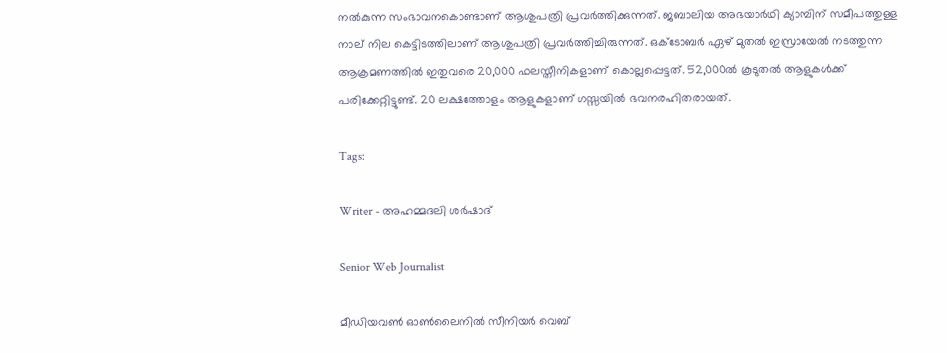നൽകുന്ന സംഭാവനകൊണ്ടാണ് ആശുപത്രി പ്രവർത്തിക്കുന്നത്. ജബാലിയ അഭയാർഥി ക്യാമ്പിന് സമീപത്തുള്ള നാല് നില കെട്ടിടത്തിലാണ് ആശുപത്രി പ്രവർത്തിച്ചിരുന്നത്. ഒക്ടോബർ ഏഴ് മുതൽ ഇസ്രായേൽ നടത്തുന്ന ആക്രമണത്തിൽ ഇതുവരെ 20,000 ഫലസ്തീനികളാണ് കൊല്ലപ്പെട്ടത്. 52,000ൽ കൂടുതൽ ആളുകൾക്ക് പരിക്കേറ്റിട്ടുണ്ട്. 20 ലക്ഷത്തോളം ആളുകളാണ് ഗസ്സയിൽ ഭവനരഹിതരായത്.

Tags:

Writer - അഹമ്മദലി ശര്‍ഷാദ്

Senior Web Journalist

മീഡിയവൺ ഓൺലൈനിൽ സീനിയർ വെബ്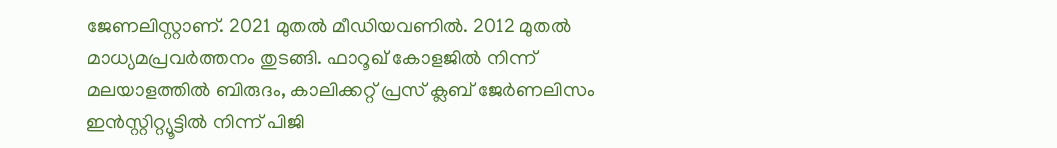ജേണലിസ്റ്റാണ്. 2021 മുതൽ മീഡിയവണിൽ. 2012 മുതൽ മാധ്യമപ്രവർത്തനം തുടങ്ങി. ഫാറൂഖ് കോളജിൽ നിന്ന് മലയാളത്തിൽ ബിരുദം, കാലിക്കറ്റ് പ്രസ് ക്ലബ് ജേർണലിസം ഇൻസ്റ്റിറ്റ്യൂട്ടിൽ നിന്ന് പിജി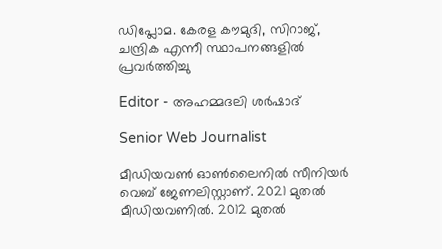ഡിപ്ലോമ. കേരള കൗമുദി, സിറാജ്, ചന്ദ്രിക എന്നീ സ്ഥാപനങ്ങളിൽ പ്രവർത്തിച്ചു

Editor - അഹമ്മദലി ശര്‍ഷാദ്

Senior Web Journalist

മീഡിയവൺ ഓൺലൈനിൽ സീനിയർ വെബ് ജേണലിസ്റ്റാണ്. 2021 മുതൽ മീഡിയവണിൽ. 2012 മുതൽ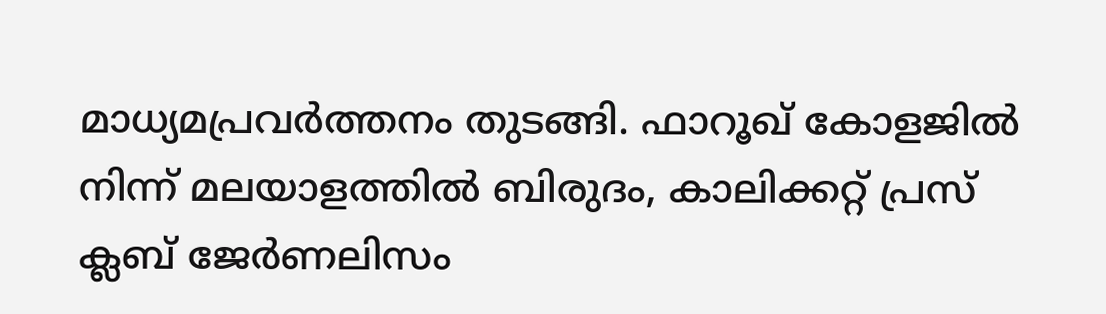മാധ്യമപ്രവർത്തനം തുടങ്ങി. ഫാറൂഖ് കോളജിൽ നിന്ന് മലയാളത്തിൽ ബിരുദം, കാലിക്കറ്റ് പ്രസ് ക്ലബ് ജേർണലിസം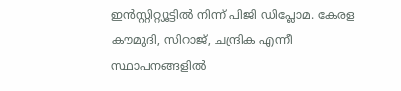ഇൻസ്റ്റിറ്റ്യൂട്ടിൽ നിന്ന് പിജി ഡിപ്ലോമ. കേരള കൗമുദി, സിറാജ്, ചന്ദ്രിക എന്നീ സ്ഥാപനങ്ങളിൽ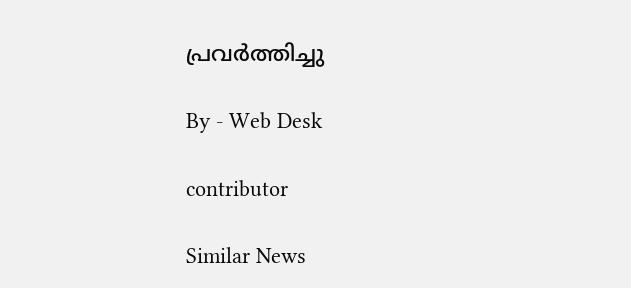പ്രവർത്തിച്ചു

By - Web Desk

contributor

Similar News